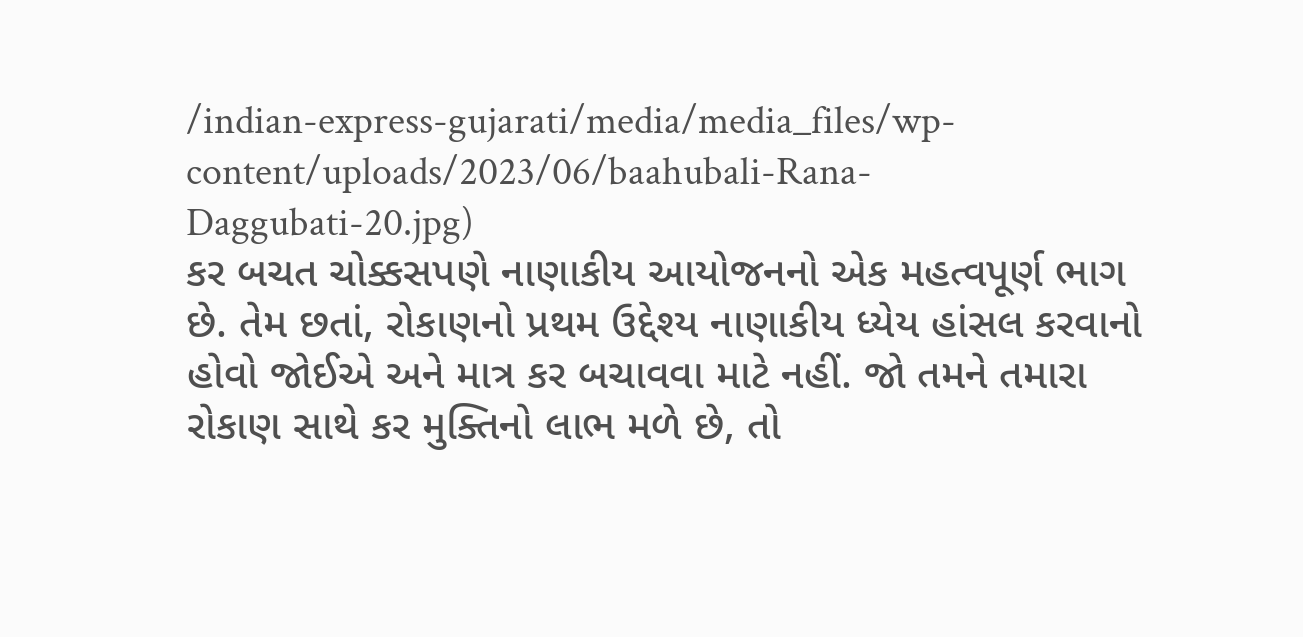/indian-express-gujarati/media/media_files/wp-content/uploads/2023/06/baahubali-Rana-Daggubati-20.jpg)
કર બચત ચોક્કસપણે નાણાકીય આયોજનનો એક મહત્વપૂર્ણ ભાગ છે. તેમ છતાં, રોકાણનો પ્રથમ ઉદ્દેશ્ય નાણાકીય ધ્યેય હાંસલ કરવાનો હોવો જોઈએ અને માત્ર કર બચાવવા માટે નહીં. જો તમને તમારા રોકાણ સાથે કર મુક્તિનો લાભ મળે છે, તો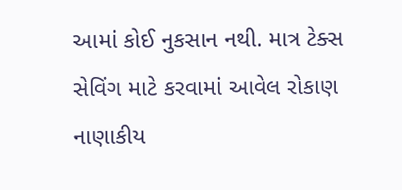આમાં કોઈ નુકસાન નથી. માત્ર ટેક્સ સેવિંગ માટે કરવામાં આવેલ રોકાણ નાણાકીય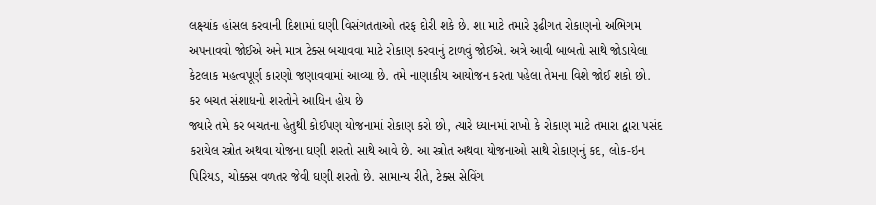લક્ષ્યાંક હાંસલ કરવાની દિશામાં ઘણી વિસંગતતાઓ તરફ દોરી શકે છે. શા માટે તમારે રૂઢીગત રોકાણનો અભિગમ અપનાવવો જોઈએ અને માત્ર ટેક્સ બચાવવા માટે રોકાણ કરવાનું ટાળવું જોઈએ. અત્રે આવી બાબતો સાથે જોડાયેલા કેટલાક મહત્વપૂર્ણ કારણો જણાવવામાં આવ્યા છે. તમે નાણાકીય આયોજન કરતા પહેલા તેમના વિશે જોઈ શકો છો.
કર બચત સંશાધનો શરતોને આધિન હોય છે
જ્યારે તમે કર બચતના હેતુથી કોઈપણ યોજનામાં રોકાણ કરો છો, ત્યારે ધ્યાનમાં રાખો કે રોકાણ માટે તમારા દ્વારા પસંદ કરાયેલ સ્ત્રોત અથવા યોજના ઘણી શરતો સાથે આવે છે. આ સ્ત્રોત અથવા યોજનાઓ સાથે રોકાણનું કદ, લોક-ઇન પિરિયડ, ચોક્કસ વળતર જેવી ઘણી શરતો છે. સામાન્ય રીતે, ટેક્સ સેવિંગ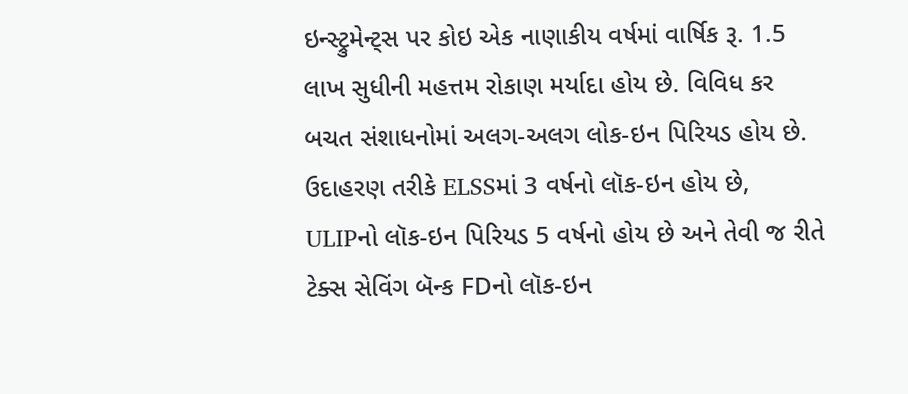ઇન્સ્ટ્રુમેન્ટ્સ પર કોઇ એક નાણાકીય વર્ષમાં વાર્ષિક રૂ. 1.5 લાખ સુધીની મહત્તમ રોકાણ મર્યાદા હોય છે. વિવિધ કર બચત સંશાધનોમાં અલગ-અલગ લોક-ઇન પિરિયડ હોય છે. ઉદાહરણ તરીકે ELSSમાં 3 વર્ષનો લૉક-ઇન હોય છે, ULIPનો લૉક-ઇન પિરિયડ 5 વર્ષનો હોય છે અને તેવી જ રીતે ટેક્સ સેવિંગ બૅન્ક FDનો લૉક-ઇન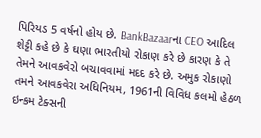પિરિયડ 5 વર્ષનો હોય છે. BankBazaarના CEO આદિલ શેટ્ટી કહે છે કે ઘણા ભારતીયો રોકાણ કરે છે કારણ કે તે તેમને આવકવેરો બચાવવામાં મદદ કરે છે. અમુક રોકાણો તમને આવકવેરા અધિનિયમ, 1961ની વિવિધ કલમો હેઠળ ઇન્કમ ટેક્સની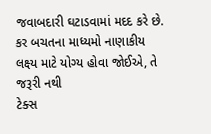જવાબદારી ઘટાડવામાં મદદ કરે છે.
કર બચતના માધ્યમો નાણાકીય લક્ષ્ય માટે યોગ્ય હોવા જોઈએ, તે જરૂરી નથી
ટેક્સ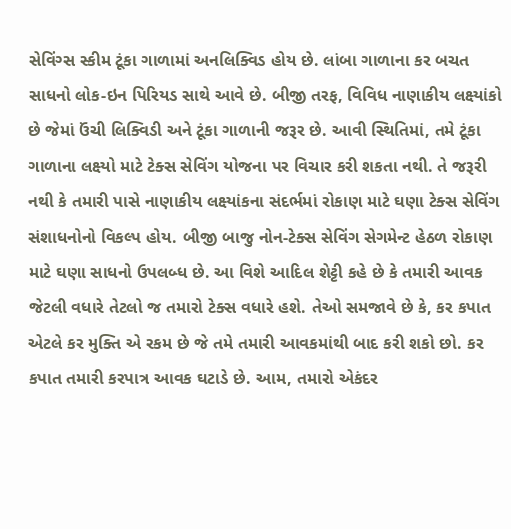સેવિંગ્સ સ્કીમ ટૂંકા ગાળામાં અનલિક્વિડ હોય છે. લાંબા ગાળાના કર બચત સાધનો લોક-ઇન પિરિયડ સાથે આવે છે. બીજી તરફ, વિવિધ નાણાકીય લક્ષ્યાંકો છે જેમાં ઉંચી લિક્વિડી અને ટૂંકા ગાળાની જરૂર છે. આવી સ્થિતિમાં, તમે ટૂંકા ગાળાના લક્ષ્યો માટે ટેક્સ સેવિંગ યોજના પર વિચાર કરી શકતા નથી. તે જરૂરી નથી કે તમારી પાસે નાણાકીય લક્ષ્યાંકના સંદર્ભમાં રોકાણ માટે ઘણા ટેક્સ સેવિંગ સંશાધનોનો વિકલ્પ હોય. બીજી બાજુ નોન-ટેક્સ સેવિંગ સેગમેન્ટ હેઠળ રોકાણ માટે ઘણા સાધનો ઉપલબ્ધ છે. આ વિશે આદિલ શેટ્ટી કહે છે કે તમારી આવક જેટલી વધારે તેટલો જ તમારો ટેક્સ વધારે હશે. તેઓ સમજાવે છે કે, કર કપાત એટલે કર મુક્તિ એ રકમ છે જે તમે તમારી આવકમાંથી બાદ કરી શકો છો. કર કપાત તમારી કરપાત્ર આવક ઘટાડે છે. આમ, તમારો એકંદર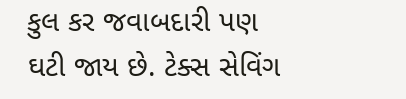કુલ કર જવાબદારી પણ ઘટી જાય છે. ટેક્સ સેવિંગ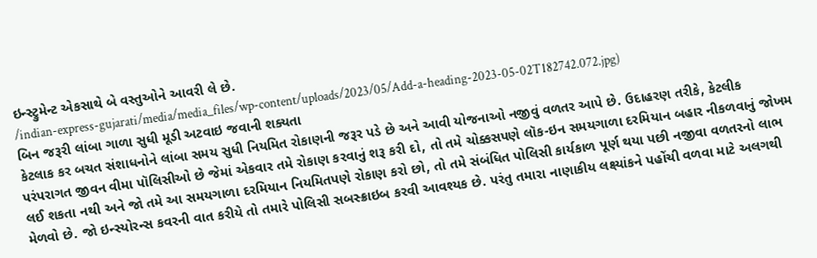ઇન્સ્ટ્રુમેન્ટ એકસાથે બે વસ્તુઓને આવરી લે છે.
/indian-express-gujarati/media/media_files/wp-content/uploads/2023/05/Add-a-heading-2023-05-02T182742.072.jpg)
બિન જરૂરી લાંબા ગાળા સુધી મૂડી અટવાઇ જવાની શક્યતા
કેટલાક કર બચત સંશાધનોને લાંબા સમય સુધી નિયમિત રોકાણની જરૂર પડે છે અને આવી યોજનાઓ નજીવું વળતર આપે છે. ઉદાહરણ તરીકે, કેટલીક પરંપરાગત જીવન વીમા પૉલિસીઓ છે જેમાં એકવાર તમે રોકાણ કરવાનું શરૂ કરી દો, તો તમે ચોક્કસપણે લૉક-ઇન સમયગાળા દરમિયાન બહાર નીકળવાનું જોખમ લઈ શકતા નથી અને જો તમે આ સમયગાળા દરમિયાન નિયમિતપણે રોકાણ કરો છો, તો તમે સંબંધિત પોલિસી કાર્યકાળ પૂર્ણ થયા પછી નજીવા વળતરનો લાભ મેળવો છે. જો ઇન્સ્યોરન્સ કવરની વાત કરીયે તો તમારે પોલિસી સબસ્ક્રાઇબ કરવી આવશ્યક છે. પરંતુ તમારા નાણાકીય લક્ષ્યાંકને પહોંચી વળવા માટે અલગથી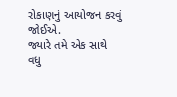રોકાણનું આયોજન કરવું જોઈએ.
જ્યારે તમે એક સાથે વધુ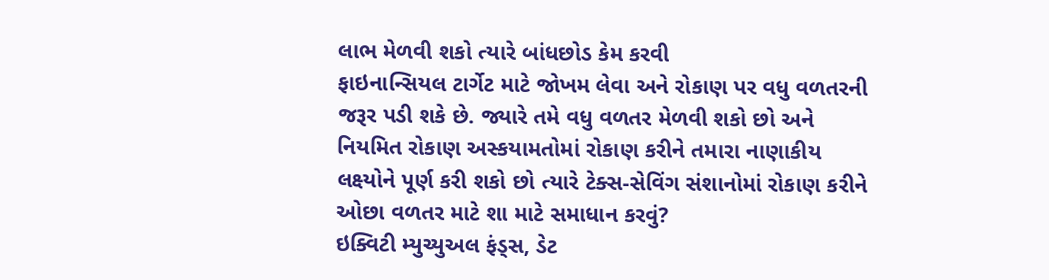લાભ મેળવી શકો ત્યારે બાંધછોડ કેમ કરવી
ફાઇનાન્સિયલ ટાર્ગેટ માટે જોખમ લેવા અને રોકાણ પર વધુ વળતરની જરૂર પડી શકે છે. જ્યારે તમે વધુ વળતર મેળવી શકો છો અને નિયમિત રોકાણ અસ્કયામતોમાં રોકાણ કરીને તમારા નાણાકીય લક્ષ્યોને પૂર્ણ કરી શકો છો ત્યારે ટેક્સ-સેવિંગ સંશાનોમાં રોકાણ કરીને ઓછા વળતર માટે શા માટે સમાધાન કરવું?
ઇક્વિટી મ્યુચ્યુઅલ ફંડ્સ, ડેટ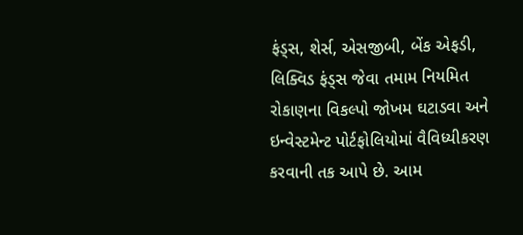ફંડ્સ, શેર્સ, એસજીબી, બેંક એફડી, લિક્વિડ ફંડ્સ જેવા તમામ નિયમિત રોકાણના વિકલ્પો જોખમ ઘટાડવા અને ઇન્વેસ્ટમેન્ટ પોર્ટફોલિયોમાં વૈવિધ્યીકરણ કરવાની તક આપે છે. આમ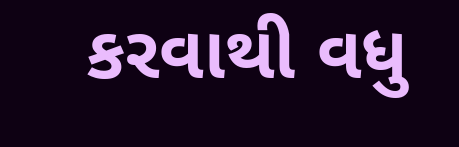કરવાથી વધુ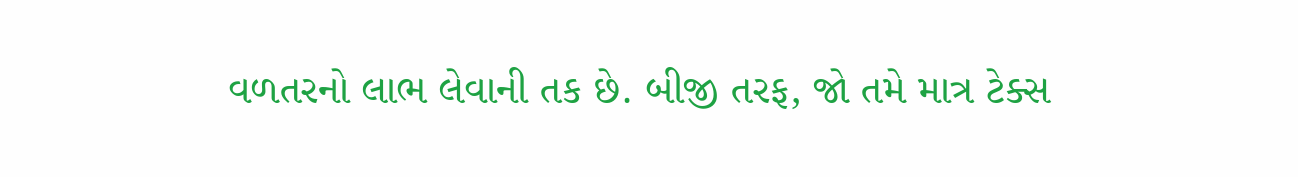વળતરનો લાભ લેવાની તક છે. બીજી તરફ, જો તમે માત્ર ટેક્સ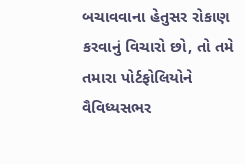બચાવવાના હેતુસર રોકાણ કરવાનું વિચારો છો, તો તમે તમારા પોર્ટફોલિયોને વૈવિધ્યસભર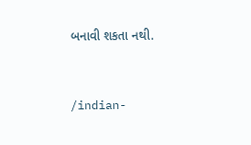બનાવી શકતા નથી.


/indian-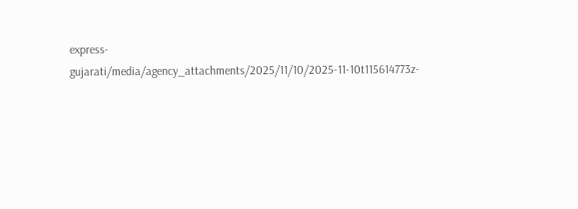express-gujarati/media/agency_attachments/2025/11/10/2025-11-10t115614773z-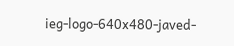ieg-logo-640x480-javed-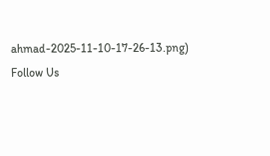ahmad-2025-11-10-17-26-13.png)
Follow Us